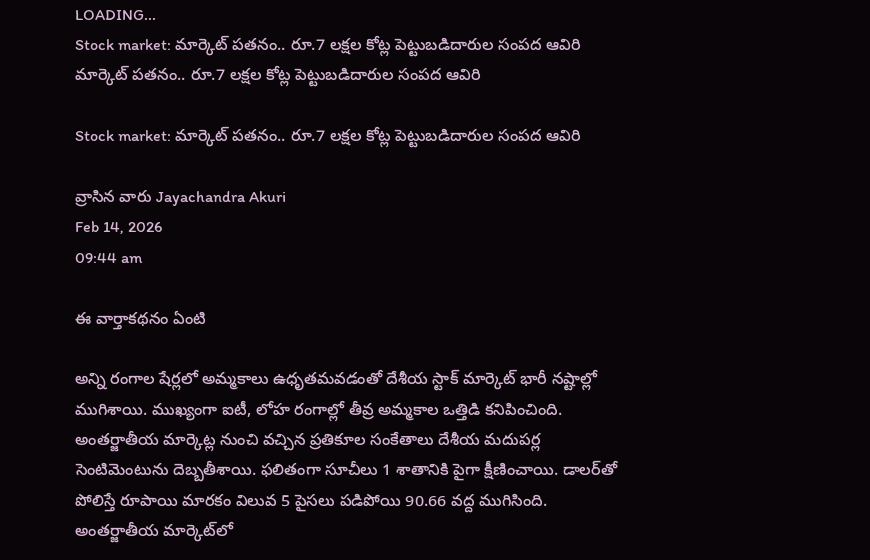LOADING...
Stock market: మార్కెట్ పతనం.. రూ.7 లక్షల కోట్ల పెట్టుబడిదారుల సంపద ఆవిరి
మార్కెట్ పతనం.. రూ.7 లక్షల కోట్ల పెట్టుబడిదారుల సంపద ఆవిరి

Stock market: మార్కెట్ పతనం.. రూ.7 లక్షల కోట్ల పెట్టుబడిదారుల సంపద ఆవిరి

వ్రాసిన వారు Jayachandra Akuri
Feb 14, 2026
09:44 am

ఈ వార్తాకథనం ఏంటి

అన్ని రంగాల షేర్లలో అమ్మకాలు ఉధృతమవడంతో దేశీయ స్టాక్‌ మార్కెట్ భారీ నష్టాల్లో ముగిశాయి. ముఖ్యంగా ఐటీ, లోహ రంగాల్లో తీవ్ర అమ్మకాల ఒత్తిడి కనిపించింది. అంతర్జాతీయ మార్కెట్ల నుంచి వచ్చిన ప్రతికూల సంకేతాలు దేశీయ మదుపర్ల సెంటిమెంటును దెబ్బతీశాయి. ఫలితంగా సూచీలు 1 శాతానికి పైగా క్షీణించాయి. డాలర్‌తో పోలిస్తే రూపాయి మారకం విలువ 5 పైసలు పడిపోయి 90.66 వద్ద ముగిసింది. అంతర్జాతీయ మార్కెట్‌లో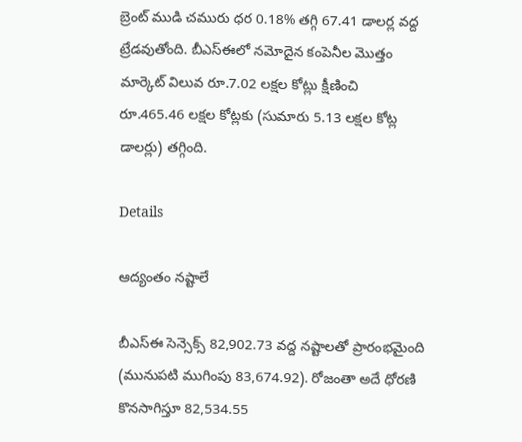బ్రెంట్‌ ముడి చమురు ధర 0.18% తగ్గి 67.41 డాలర్ల వద్ద ట్రేడవుతోంది. బీఎస్‌ఈలో నమోదైన కంపెనీల మొత్తం మార్కెట్‌ విలువ రూ.7.02 లక్షల కోట్లు క్షీణించి రూ.465.46 లక్షల కోట్లకు (సుమారు 5.13 లక్షల కోట్ల డాలర్లు) తగ్గింది.

Details

ఆద్యంతం నష్టాలే

బీఎస్‌ఈ సెన్సెక్స్‌ 82,902.73 వద్ద నష్టాలతో ప్రారంభమైంది (మునుపటి ముగింపు 83,674.92). రోజంతా అదే ధోరణి కొనసాగిస్తూ 82,534.55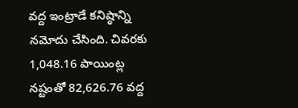వద్ద ఇంట్రాడే కనిష్ఠాన్ని నమోదు చేసింది. చివరకు 1,048.16 పాయింట్ల నష్టంతో 82,626.76 వద్ద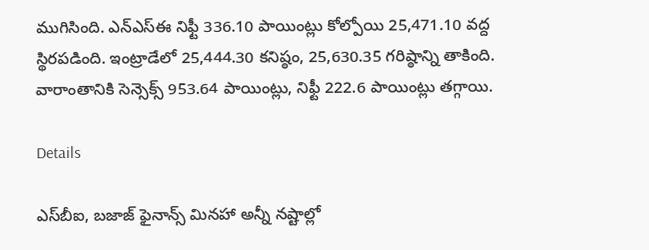ముగిసింది. ఎన్‌ఎస్‌ఈ నిఫ్టీ 336.10 పాయింట్లు కోల్పోయి 25,471.10 వద్ద స్థిరపడింది. ఇంట్రాడేలో 25,444.30 కనిష్ఠం, 25,630.35 గరిష్ఠాన్ని తాకింది. వారాంతానికి సెన్సెక్స్‌ 953.64 పాయింట్లు, నిఫ్టీ 222.6 పాయింట్లు తగ్గాయి.

Details

ఎస్‌బీఐ, బజాజ్‌ ఫైనాన్స్‌ మినహా అన్నీ నష్టాల్లో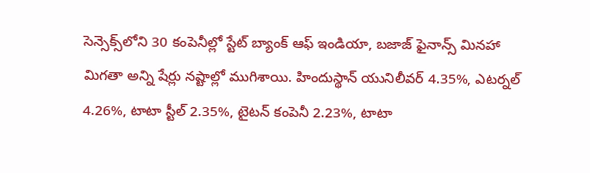సెన్సెక్స్‌లోని 30 కంపెనీల్లో స్టేట్ బ్యాంక్ ఆఫ్ ఇండియా, బజాజ్ ఫైనాన్స్ మినహా మిగతా అన్ని షేర్లు నష్టాల్లో ముగిశాయి. హిందుస్థాన్ యునిలీవర్ 4.35%, ఎటర్నల్ 4.26%, టాటా స్టీల్ 2.35%, టైటన్ కంపెనీ 2.23%, టాటా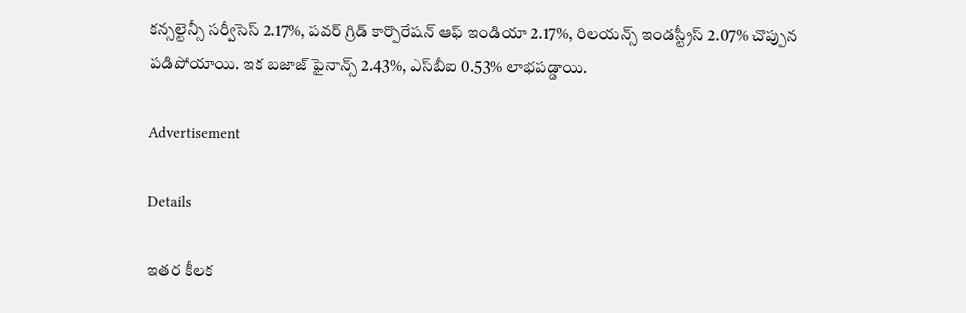కన్సల్టెన్సీ సర్వీసెస్ 2.17%, పవర్ గ్రిడ్ కార్పొరేషన్ ఆఫ్ ఇండియా 2.17%, రిలయన్స్ ఇండస్ట్రీస్ 2.07% చొప్పున పడిపోయాయి. ఇక బజాజ్ ఫైనాన్స్ 2.43%, ఎస్‌బీఐ 0.53% లాభపడ్డాయి.

Advertisement

Details

ఇతర కీలక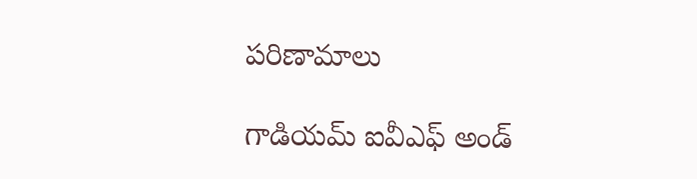పరిణామాలు

గాడియమ్‌ ఐవీఎఫ్‌ అండ్‌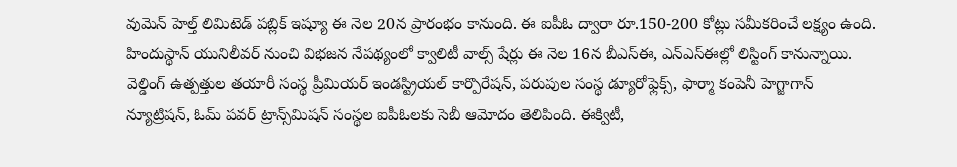వుమెన్‌ హెల్త్‌ లిమిటెడ్‌ పబ్లిక్‌ ఇష్యూ ఈ నెల 20న ప్రారంభం కానుంది. ఈ ఐపీఓ ద్వారా రూ.150-200 కోట్లు సమీకరించే లక్ష్యం ఉంది. హిందుస్థాన్ యునిలీవర్ నుంచి విభజన నేపథ్యంలో క్వాలిటీ వాల్స్‌ షేర్లు ఈ నెల 16న బీఎస్‌ఈ, ఎన్‌ఎస్‌ఈల్లో లిస్టింగ్‌ కానున్నాయి. వెల్డింగ్ ఉత్పత్తుల తయారీ సంస్థ ప్రీమియర్ ఇండస్ట్రియల్ కార్పొరేషన్, పరుపుల సంస్థ డ్యూరోఫ్లెక్స్, ఫార్మా కంపెనీ హెగ్జాగాన్ న్యూట్రిషన్, ఓమ్ పవర్ ట్రాన్స్‌మిషన్ సంస్థల ఐపీఓలకు సెబీ ఆమోదం తెలిపింది. ఈక్విటీ,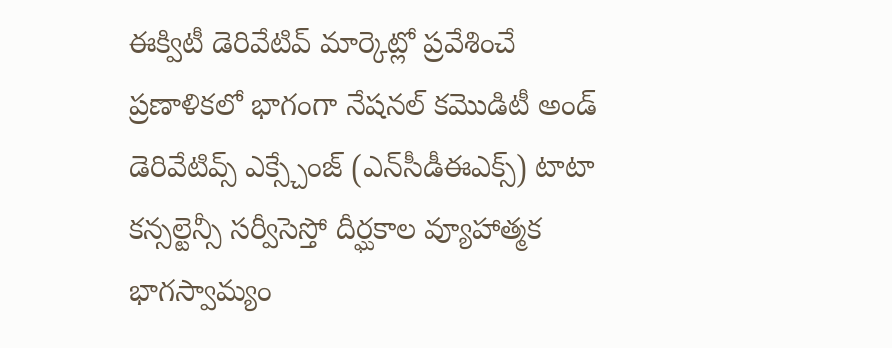ఈక్విటీ డెరివేటివ్ మార్కెట్లో ప్రవేశించే ప్రణాళికలో భాగంగా నేషనల్ కమొడిటీ అండ్ డెరివేటివ్స్ ఎక్స్చేంజ్ (ఎన్‌సీడీఈఎక్స్‌) టాటా కన్సల్టెన్సీ సర్వీసెస్తో దీర్ఘకాల వ్యూహాత్మక భాగస్వామ్యం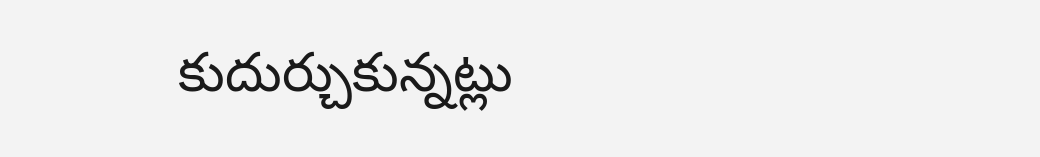కుదుర్చుకున్నట్లు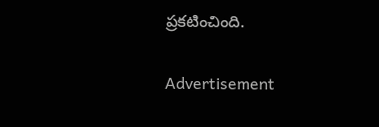ప్రకటించింది.

Advertisement